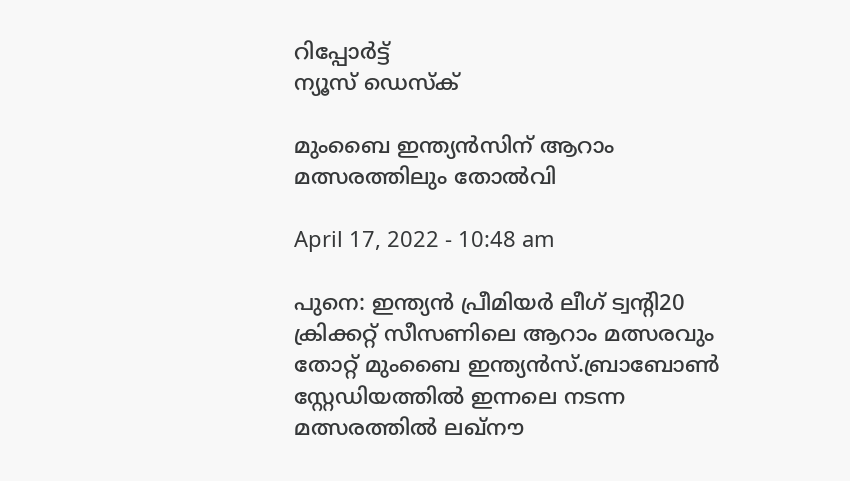റിപ്പോര്‍ട്ട്
ന്യൂസ് ഡെസ്ക്

മുംബൈ ഇന്ത്യന്‍സിന് ആറാം മത്സരത്തിലും തോല്‍വി

April 17, 2022 - 10:48 am

പുനെ: ഇന്ത്യന്‍ പ്രീമിയര്‍ ലീഗ് ട്വന്റി20 ക്രിക്കറ്റ് സീസണിലെ ആറാം മത്സരവും തോറ്റ് മുംബൈ ഇന്ത്യന്‍സ്.ബ്രാബോണ്‍ സ്റ്റേഡിയത്തില്‍ ഇന്നലെ നടന്ന മത്സരത്തില്‍ ലഖ്നൗ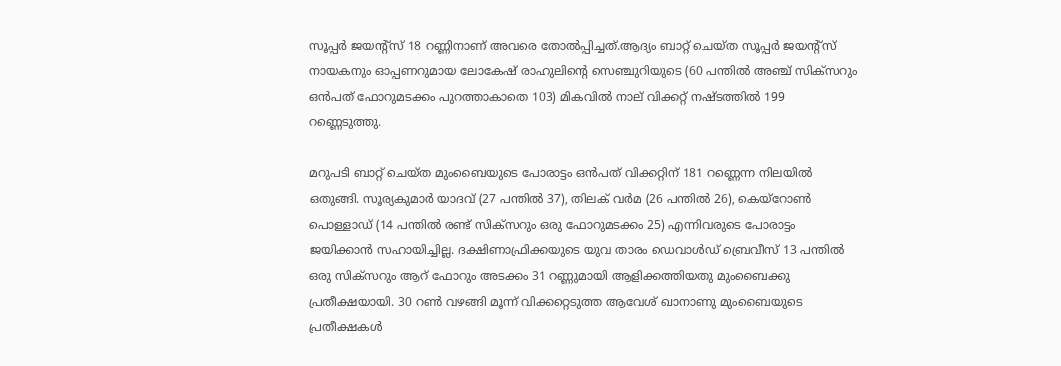സൂപ്പര്‍ ജയന്റ്സ് 18 റണ്ണിനാണ് അവരെ തോല്‍പ്പിച്ചത്.ആദ്യം ബാറ്റ് ചെയ്ത സൂപ്പര്‍ ജയന്റ്സ് നായകനും ഓപ്പണറുമായ ലോകേഷ് രാഹുലിന്റെ സെഞ്ചുറിയുടെ (60 പന്തില്‍ അഞ്ച് സിക്സറും ഒന്‍പത് ഫോറുമടക്കം പുറത്താകാതെ 103) മികവില്‍ നാല് വിക്കറ്റ് നഷ്ടത്തില്‍ 199 റണ്ണെടുത്തു.

മറുപടി ബാറ്റ് ചെയ്ത മുംബൈയുടെ പോരാട്ടം ഒന്‍പത് വിക്കറ്റിന് 181 റണ്ണെന്ന നിലയില്‍ ഒതുങ്ങി. സൂര്യകുമാര്‍ യാദവ് (27 പന്തില്‍ 37), തിലക് വര്‍മ (26 പന്തില്‍ 26), കെയ്റോണ്‍ പൊള്ളാഡ് (14 പന്തില്‍ രണ്ട് സിക്സറും ഒരു ഫോറുമടക്കം 25) എന്നിവരുടെ പോരാട്ടം ജയിക്കാന്‍ സഹായിച്ചില്ല. ദക്ഷിണാഫ്രിക്കയുടെ യുവ താരം ഡെവാള്‍ഡ് ബ്രെവീസ് 13 പന്തില്‍ ഒരു സിക്സറും ആറ് ഫോറും അടക്കം 31 റണ്ണുമായി ആളിക്കത്തിയതു മുംബൈക്കു പ്രതീക്ഷയായി. 30 റണ്‍ വഴങ്ങി മൂന്ന് വിക്കറ്റെടുത്ത ആവേശ് ഖാനാണു മുംബൈയുടെ പ്രതീക്ഷകള്‍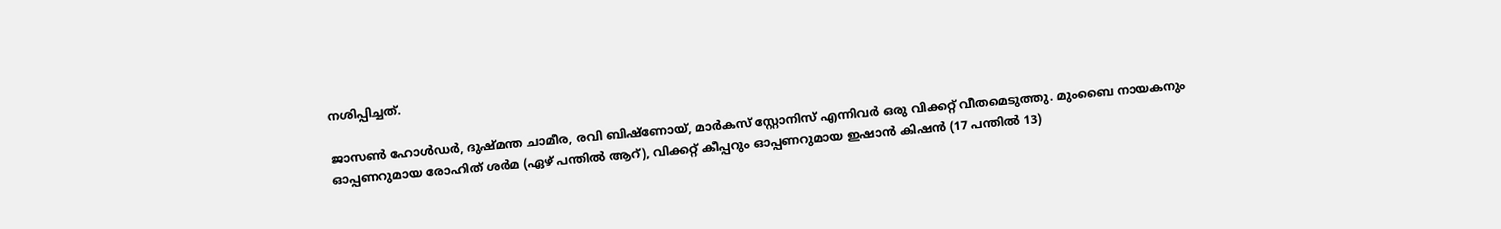നശിപ്പിച്ചത്.

ജാസണ്‍ ഹോള്‍ഡര്‍, ദുഷ്മന്ത ചാമീര, രവി ബിഷ്ണോയ്, മാര്‍കസ് സ്റ്റോനിസ് എന്നിവര്‍ ഒരു വിക്കറ്റ് വീതമെടുത്തു. മുംബൈ നായകനും ഓപ്പണറുമായ രോഹിത് ശര്‍മ (ഏഴ് പന്തില്‍ ആറ്), വിക്കറ്റ് കീപ്പറും ഓപ്പണറുമായ ഇഷാന്‍ കിഷന്‍ (17 പന്തില്‍ 13)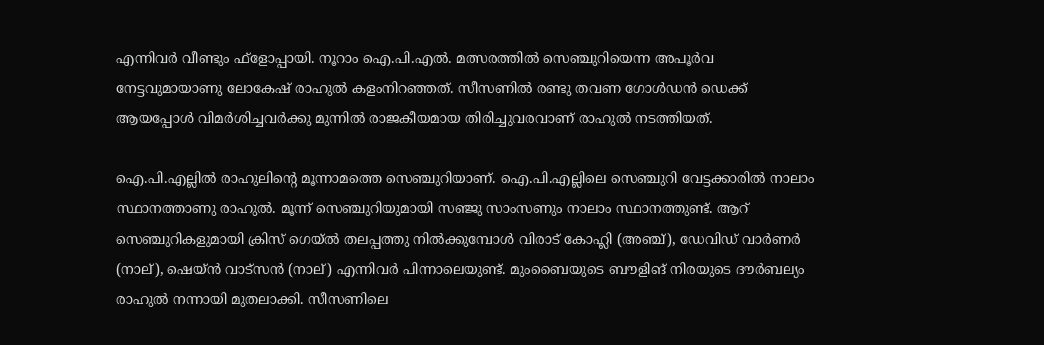എന്നിവര്‍ വീണ്ടും ഫ്ളോപ്പായി. നൂറാം ഐ.പി.എല്‍. മത്സരത്തില്‍ സെഞ്ചുറിയെന്ന അപൂര്‍വ നേട്ടവുമായാണു ലോകേഷ് രാഹുല്‍ കളംനിറഞ്ഞത്. സീസണില്‍ രണ്ടു തവണ ഗോള്‍ഡന്‍ ഡെക്ക് ആയപ്പോള്‍ വിമര്‍ശിച്ചവര്‍ക്കു മുന്നില്‍ രാജകീയമായ തിരിച്ചുവരവാണ് രാഹുല്‍ നടത്തിയത്.

ഐ.പി.എല്ലില്‍ രാഹുലിന്റെ മൂന്നാമത്തെ സെഞ്ചുറിയാണ്. ഐ.പി.എല്ലിലെ സെഞ്ചുറി വേട്ടക്കാരില്‍ നാലാം സ്ഥാനത്താണു രാഹുല്‍. മൂന്ന് സെഞ്ചുറിയുമായി സഞ്ജു സാംസണും നാലാം സ്ഥാനത്തുണ്ട്. ആറ് സെഞ്ചുറികളുമായി ക്രിസ് ഗെയ്ല്‍ തലപ്പത്തു നില്‍ക്കുമ്പോള്‍ വിരാട് കോഹ്ലി (അഞ്ച്), ഡേവിഡ് വാര്‍ണര്‍ (നാല്), ഷെയ്ന്‍ വാട്സന്‍ (നാല്) എന്നിവര്‍ പിന്നാലെയുണ്ട്. മുംബൈയുടെ ബൗളിങ് നിരയുടെ ദൗര്‍ബല്യം രാഹുല്‍ നന്നായി മുതലാക്കി. സീസണിലെ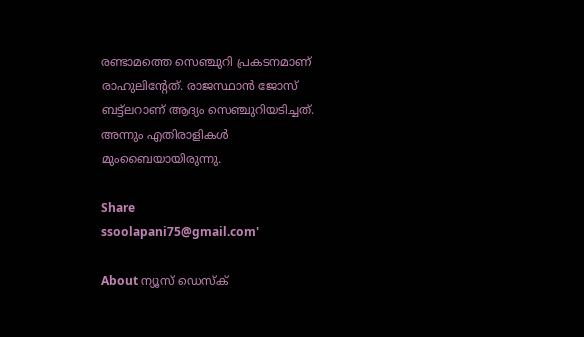രണ്ടാമത്തെ സെഞ്ചുറി പ്രകടനമാണ് രാഹുലിന്റേത്. രാജസ്ഥാന്‍ ജോസ് ബട്ട്ലറാണ് ആദ്യം സെഞ്ചുറിയടിച്ചത്. അന്നും എതിരാളികള്‍ മുംബൈയായിരുന്നു.

Share
ssoolapani75@gmail.com'

About ന്യൂസ് ഡെസ്ക്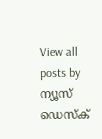View all posts by ന്യൂസ് ഡെസ്ക്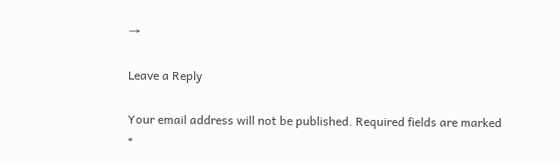→

Leave a Reply

Your email address will not be published. Required fields are marked *